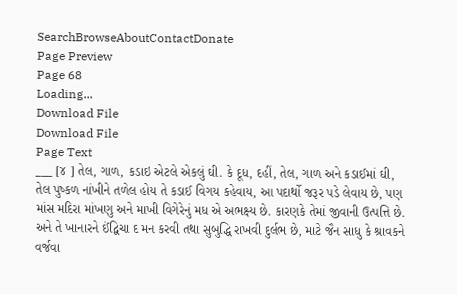SearchBrowseAboutContactDonate
Page Preview
Page 68
Loading...
Download File
Download File
Page Text
___ [૪ ] તેલ, ગાળ, કડાઇ એટલે એકલું ઘી. કે દૂધ, દહીં, તેલ, ગાળ અને કડાઈમાં ઘી, તેલ પુષ્કળ નાંખીને તળેલ હોય તે કડાઈ વિગય કહેવાય, આ પદાર્થો જરૂર પડે લેવાય છે, પણ માંસ મદિરા માંખણુ અને માખી વિગેરેનું મધ એ અભક્ષ્ય છે. કારણકે તેમાં જીવાની ઉત્પત્તિ છે. અને તે ખાનારને ઈંદ્વિચા દ મન કરવી તથા સુબુદ્ધિ રાખવી દુર્લભ છે, માટે જૈન સાધુ કે શ્રાવકને વર્જવા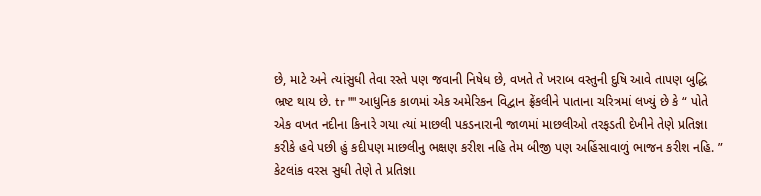છે, માટે અને ત્યાંસુધી તેવા રસ્તે પણ જવાની નિષેધ છે, વખતે તે ખરાબ વસ્તુની દુષિ આવે તાપણ બુદ્ધિ ભ્રષ્ટ થાય છે. tr "" આધુનિક કાળમાં એક અમેરિકન વિદ્વાન ફ્રેંકલીને પાતાના ચરિત્રમાં લખ્યું છે કે “ પોતે એક વખત નદીના કિનારે ગયા ત્યાં માછલી પકડનારાની જાળમાં માછલીઓ તરફડતી દેખીને તેણે પ્રતિજ્ઞા કરીકે હવે પછી હું કદીપણ માછલીનુ ભક્ષણ કરીશ નહિ તેમ બીજી પણ અહિંસાવાળું ભાજન કરીશ નહિ. ” કેટલાંક વરસ સુધી તેણે તે પ્રતિજ્ઞા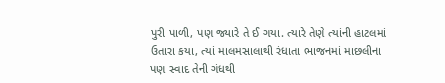પુરી પાળી, પણ જ્યારે તે ઈ ગયા. ત્યારે તેણે ત્યાંની હાટલમાં ઉતારા કયા, ત્યાં માલમસાલાથી રંધાતા ભાજનમાં માછલીના પણ સ્વાદ તેની ગંધથી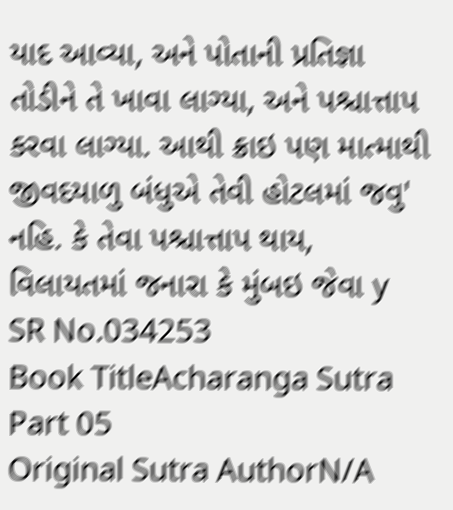યાદ આવ્યા, અને પોતાની પ્રતિજ્ઞા તોડીને તે ખાવા લાગ્યા, અને પશ્ચાત્તાપ કરવા લાગ્યા. આથી ક્રાઇ પણ માત્માથી જીવદયાળુ બંધુએ તેવી હોટલમાં જવુ' નહિ. કે તેવા પશ્ચાત્તાપ થાય, વિલાયતમાં જનારા કે મુંબઇ જેવા y
SR No.034253
Book TitleAcharanga Sutra Part 05
Original Sutra AuthorN/A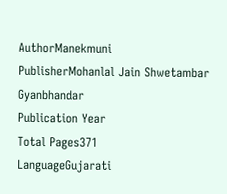AuthorManekmuni
PublisherMohanlal Jain Shwetambar Gyanbhandar
Publication Year
Total Pages371
LanguageGujarati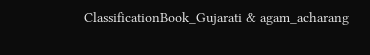ClassificationBook_Gujarati & agam_acharang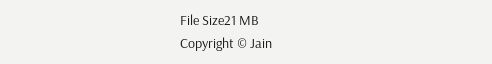File Size21 MB
Copyright © Jain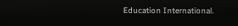Education International.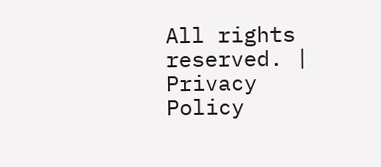All rights reserved. | Privacy Policy